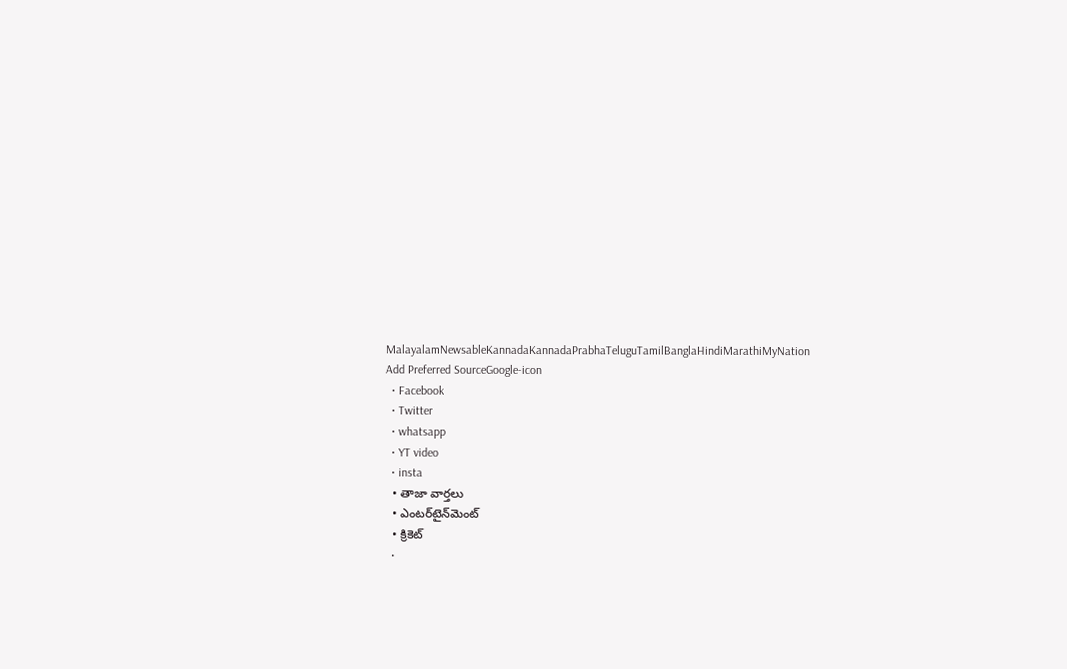MalayalamNewsableKannadaKannadaPrabhaTeluguTamilBanglaHindiMarathiMyNation
Add Preferred SourceGoogle-icon
  • Facebook
  • Twitter
  • whatsapp
  • YT video
  • insta
  • తాజా వార్తలు
  • ఎంటర్‌టైన్‌మెంట్
  • క్రికెట్
  •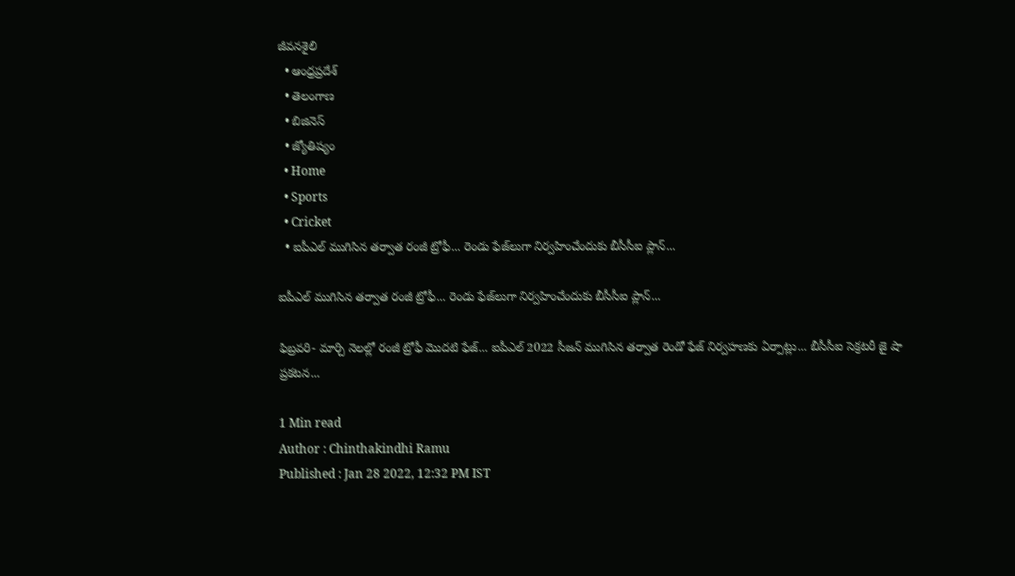జీవనశైలి
  • ఆంధ్రప్రదేశ్
  • తెలంగాణ
  • బిజినెస్
  • జ్యోతిష్యం
  • Home
  • Sports
  • Cricket
  • ఐపీఎల్ ముగిసిన తర్వాత రంజీ ట్రోఫీ... రెండు ఫేజ్‌లుగా నిర్వహించేందుకు బీసీసీఐ ప్లాన్...

ఐపీఎల్ ముగిసిన తర్వాత రంజీ ట్రోఫీ... రెండు ఫేజ్‌లుగా నిర్వహించేందుకు బీసీసీఐ ప్లాన్...

ఫిబ్రవరి- మార్చి నెలల్లో రంజీ ట్రోఫీ మొదటి ఫేజ్... ఐపీఎల్ 2022 సీజన్ ముగిసిన తర్వాత రెండో ఫేజ్ నిర్వహణకు ఏర్పాట్లు... బీసీసీఐ సెక్రటరీ జై షా ప్రకటన...

1 Min read
Author : Chinthakindhi Ramu
Published : Jan 28 2022, 12:32 PM IST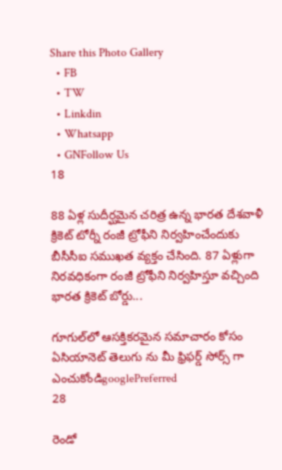Share this Photo Gallery
  • FB
  • TW
  • Linkdin
  • Whatsapp
  • GNFollow Us
18

88 ఏళ్ల సుదీర్ఘమైన చరిత్ర ఉన్న భారత దేశవాళీ క్రికెట్ టోర్నీ రంజీ ట్రోఫీని నిర్వహించేందుకు బీసీసీఐ సముఖత వ్యక్తం చేసింది. 87 ఏళ్లుగా నిరవధికంగా రంజీ ట్రోఫీని నిర్వహిస్తూ వచ్చింది భారత క్రికెట్ బోర్డు...

గూగుల్‌లో ఆసక్తికరమైన సమాచారం కోసం ఏసియానెట్ తెలుగు ను మీ ఫ్రిఫర్డ్ సోర్స్ గా ఎంచుకోండిgooglePreferred
28

రెండో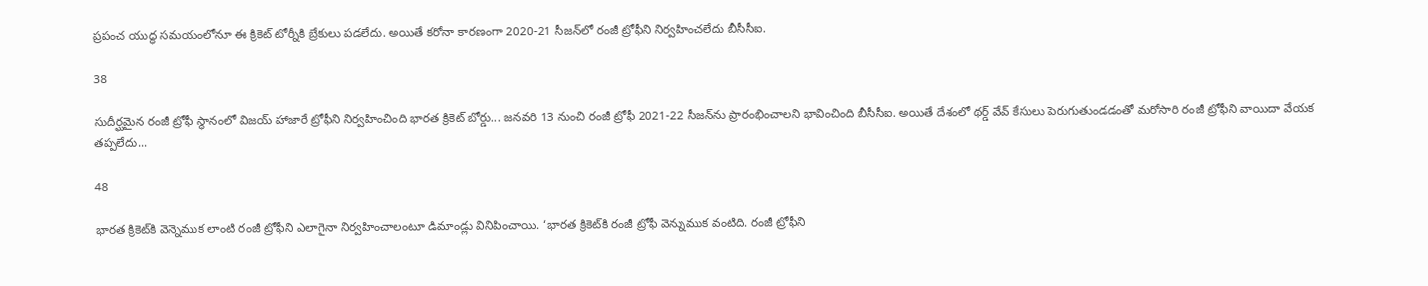ప్రపంచ యుద్ధ సమయంలోనూ ఈ క్రికెట్ టోర్నీకి బ్రేకులు పడలేదు. అయితే కరోనా కారణంగా 2020-21 సీజన్‌లో రంజీ ట్రోఫీని నిర్వహించలేదు బీసీసీఐ.

38

సుదీర్ఘమైన రంజీ ట్రోఫీ స్థానంలో విజయ్ హాజారే ట్రోఫీని నిర్వహించింది భారత క్రికెట్ బోర్డు... జనవరి 13 నుంచి రంజీ ట్రోఫీ 2021-22 సీజన్‌ను ప్రారంభించాలని భావించింది బీసీసీఐ. అయితే దేశంలో థర్డ్ వేవ్ కేసులు పెరుగుతుండడంతో మరోసారి రంజీ ట్రోఫీని వాయిదా వేయక తప్పలేదు...

48

భారత క్రికెట్‌కి వెన్నెముక లాంటి రంజీ ట్రోఫీని ఎలాగైనా నిర్వహించాలంటూ డిమాండ్లు వినిపించాయి. ‘భారత క్రికెట్‌కి రంజీ ట్రోఫీ వెన్నుముక వంటిది. రంజీ ట్రోఫీని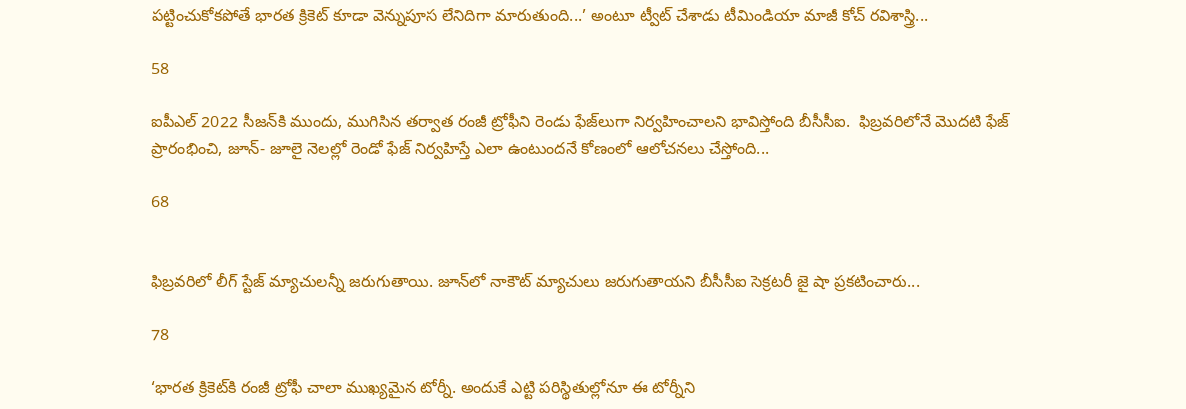పట్టించుకోకపోతే భారత క్రికెట్ కూడా వెన్నుపూస లేనిదిగా మారుతుంది...’ అంటూ ట్వీట్ చేశాడు టీమిండియా మాజీ కోచ్ రవిశాస్త్రి...

58

ఐపీఎల్ 2022 సీజన్‌కి ముందు, ముగిసిన తర్వాత రంజీ ట్రోఫీని రెండు ఫేజ్‌లుగా నిర్వహించాలని భావిస్తోంది బీసీసీఐ.  ఫిబ్రవరిలోనే మొదటి ఫేజ్ ప్రారంభించి, జూన్‌- జూలై నెలల్లో రెండో ఫేజ్ నిర్వహిస్తే ఎలా ఉంటుందనే కోణంలో ఆలోచనలు చేస్తోంది...

68


ఫిబ్రవరిలో లీగ్ స్టేజ్ మ్యాచులన్నీ జరుగుతాయి. జూన్‌లో నాకౌట్‌ మ్యాచులు జరుగుతాయని బీసీసీఐ సెక్రటరీ జై షా ప్రకటించారు...

78

‘భారత క్రికెట్‌కి రంజీ ట్రోఫీ చాలా ముఖ్యమైన టోర్నీ. అందుకే ఎట్టి పరిస్థితుల్లోనూ ఈ టోర్నీని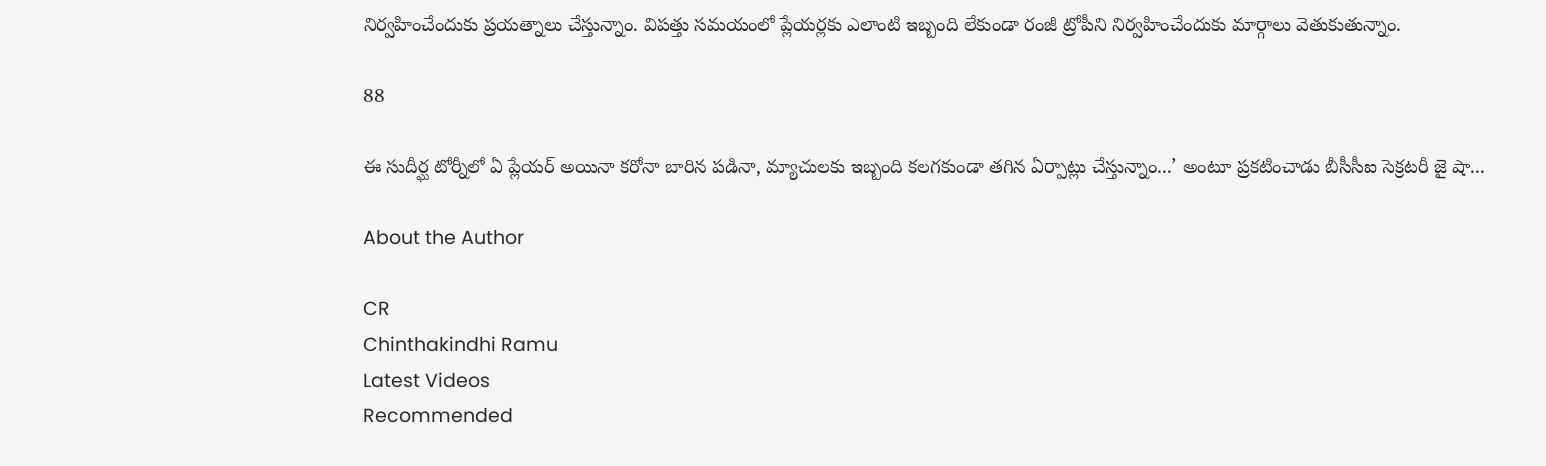నిర్వహించేందుకు ప్రయత్నాలు చేస్తున్నాం. విపత్తు సమయంలో ప్లేయర్లకు ఎలాంటి ఇబ్బంది లేకుండా రంజీ ట్రోపీని నిర్వహించేందుకు మార్గాలు వెతుకుతున్నాం.

88

ఈ సుదీర్ఘ టోర్నీలో ఏ ప్లేయర్ అయినా కరోనా బారిన పడినా, మ్యాచులకు ఇబ్బంది కలగకుండా తగిన ఏర్పాట్లు చేస్తున్నాం...’ అంటూ ప్రకటించాడు బీసీసీఐ సెక్రటరీ జై షా...

About the Author

CR
Chinthakindhi Ramu
Latest Videos
Recommended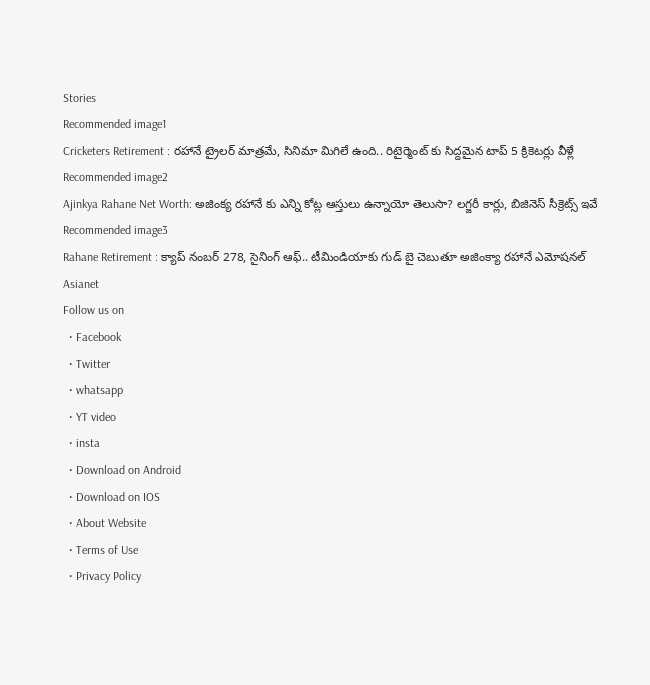Stories
Recommended image1
Cricketers Retirement : రహానే ట్రైలర్ మాత్రమే, సినిమా మిగిలే ఉంది.. రిటైర్మెంట్ కు సిద్దమైన టాప్ 5 క్రికెటర్లు వీళ్లే
Recommended image2
Ajinkya Rahane Net Worth: అజింక్య రహానే కు ఎన్ని కోట్ల ఆస్తులు ఉన్నాయో తెలుసా? లగ్జరీ కార్లు, బిజినెస్ సీక్రెట్స్ ఇవే
Recommended image3
Rahane Retirement : క్యాప్ నంబర్ 278, సైనింగ్ ఆఫ్.. టీమిండియాకు గుడ్ బై చెబుతూ అజింక్యా రహానే ఎమోషనల్
Asianet
Follow us on
  • Facebook
  • Twitter
  • whatsapp
  • YT video
  • insta
  • Download on Android
  • Download on IOS
  • About Website
  • Terms of Use
  • Privacy Policy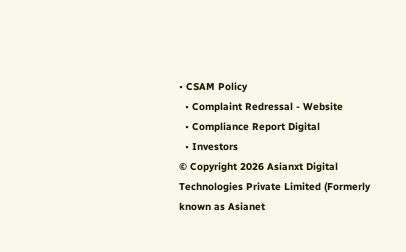• CSAM Policy
  • Complaint Redressal - Website
  • Compliance Report Digital
  • Investors
© Copyright 2026 Asianxt Digital Technologies Private Limited (Formerly known as Asianet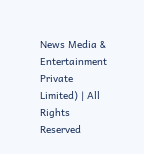News Media & Entertainment Private Limited) | All Rights Reserved